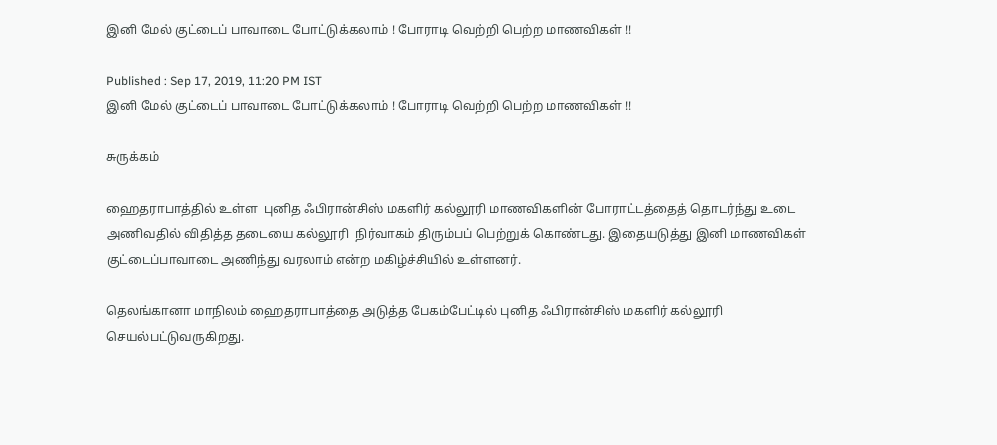இனி மேல் குட்டைப் பாவாடை போட்டுக்கலாம் ! போராடி வெற்றி பெற்ற மாணவிகள் !!

Published : Sep 17, 2019, 11:20 PM IST
இனி மேல் குட்டைப் பாவாடை போட்டுக்கலாம் ! போராடி வெற்றி பெற்ற மாணவிகள் !!

சுருக்கம்

ஹைதராபாத்தில் உள்ள  புனித ஃபிரான்சிஸ் மகளிர் கல்லூரி மாணவிகளின் போராட்டத்தைத் தொடர்ந்து உடை அணிவதில் விதித்த தடையை கல்லூரி  நிர்வாகம் திரும்பப் பெற்றுக் கொண்டது. இதையடுத்து இனி மாணவிகள் குட்டைப்பாவாடை அணிந்து வரலாம் என்ற மகிழ்ச்சியில் உள்ளனர்.

தெலங்கானா மாநிலம் ஹைதராபாத்தை அடுத்த பேகம்பேட்டில் புனித ஃபிரான்சிஸ் மகளிர் கல்லூரி செயல்பட்டுவருகிறது.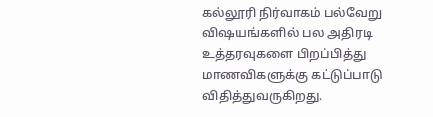கல்லூரி நிர்வாகம் பல்வேறு விஷயங்களில் பல அதிரடி உத்தரவுகளை பிறப்பித்து மாணவிகளுக்கு கட்டுப்பாடு விதித்துவருகிறது.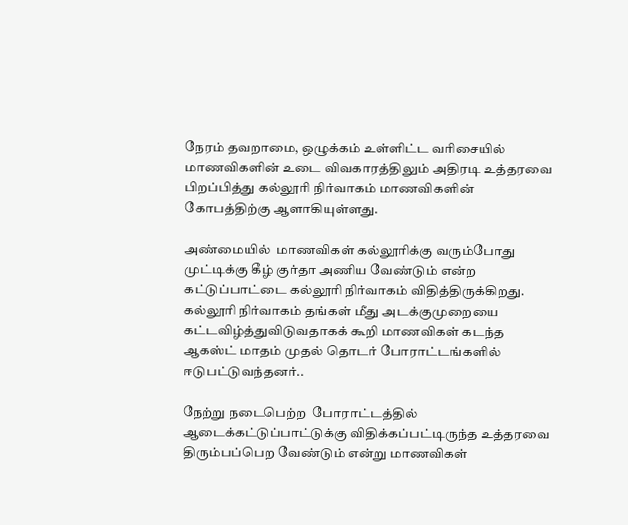நேரம் தவறாமை, ஒழுக்கம் உள்ளிட்ட வரிசையில் மாணவிகளின் உடை விவகாரத்திலும் அதிரடி உத்தரவை பிறப்பித்து கல்லூரி நிர்வாகம் மாணவிகளின் கோபத்திற்கு ஆளாகியுள்ளது.

அண்மையில்  மாணவிகள் கல்லூரிக்கு வரும்போது முட்டிக்கு கீழ் குர்தா அணிய வேண்டும் என்ற கட்டுப்பாட்டை கல்லூரி நிர்வாகம் விதித்திருக்கிறது. கல்லூரி நிர்வாகம் தங்கள் மீது அடக்குமுறையை கட்டவிழ்த்துவிடுவதாகக் கூறி மாணவிகள் கடந்த ஆகஸ்ட் மாதம் முதல் தொடர் போராட்டங்களில் ஈடுபட்டுவந்தனர்..

நேற்று நடைபெற்ற  போராட்டத்தில் ஆடைக்கட்டுப்பாட்டுக்கு விதிக்கப்பட்டிருந்த உத்தரவை திரும்பப்பெற வேண்டும் என்று மாணவிகள்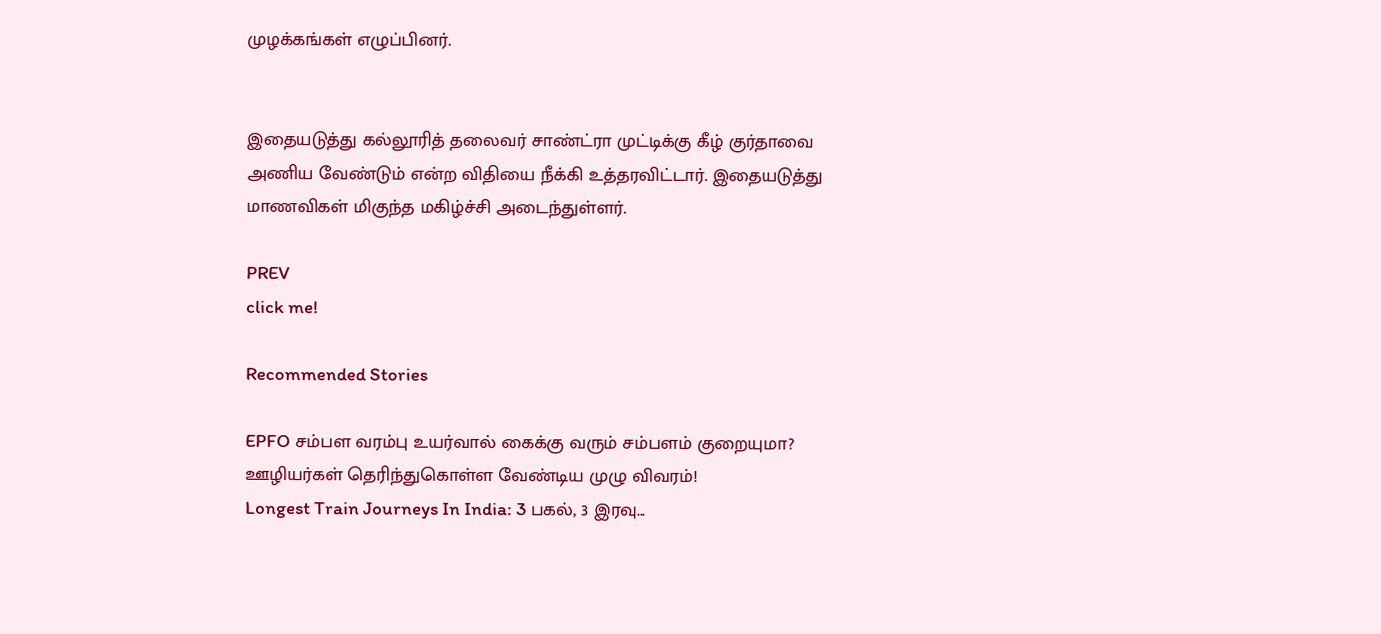முழக்கங்கள் எழுப்பினர்.


இதையடுத்து கல்லூரித் தலைவர் சாண்ட்ரா முட்டிக்கு கீழ் குர்தாவை அணிய வேண்டும் என்ற விதியை நீக்கி உத்தரவிட்டார். இதையடுத்து மாணவிகள் மிகுந்த மகிழ்ச்சி அடைந்துள்ளர்.

PREV
click me!

Recommended Stories

EPFO சம்பள வரம்பு உயர்வால் கைக்கு வரும் சம்பளம் குறையுமா? ஊழியர்கள் தெரிந்துகொள்ள வேண்டிய முழு விவரம்!
Longest Train Journeys In India: 3 பகல், 3 இரவு...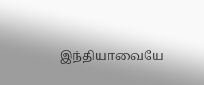இந்தியாவையே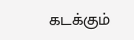கடக்கும்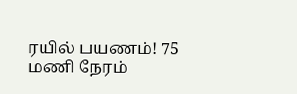ரயில் பயணம்! 75 மணி நேரம்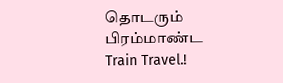தொடரும் பிரம்மாண்ட Train Travel.!